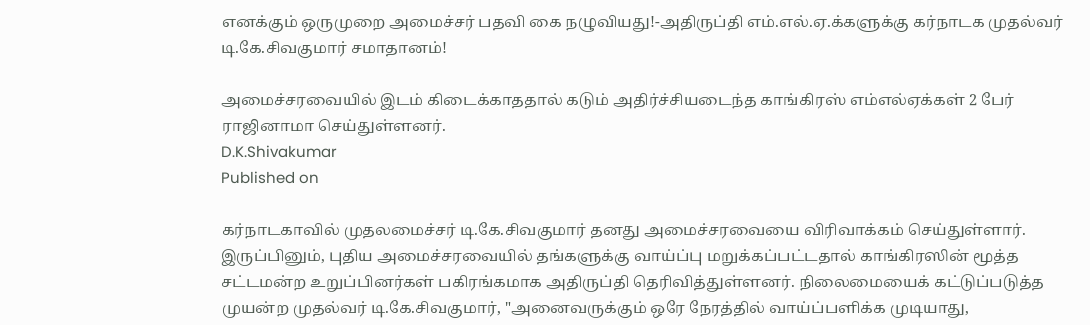எனக்கும் ஒருமுறை அமைச்சர் பதவி கை நழுவியது!-அதிருப்தி எம்.எல்.ஏ.க்களுக்கு கர்நாடக முதல்வர் டி.கே.சிவகுமார் சமாதானம்!

அமைச்சரவையில் இடம் கிடைக்காததால் கடும் அதிர்ச்சியடைந்த காங்கிரஸ் எம்எல்ஏக்கள் 2 பேர் ராஜினாமா செய்துள்ளனர்.
D.K.Shivakumar
Published on

கர்நாடகாவில் முதலமைச்சர் டி.கே.சிவகுமார் தனது அமைச்சரவையை விரிவாக்கம் செய்துள்ளார். இருப்பினும், புதிய அமைச்சரவையில் தங்களுக்கு வாய்ப்பு மறுக்கப்பட்டதால் காங்கிரஸின் மூத்த சட்டமன்ற உறுப்பினர்கள் பகிரங்கமாக அதிருப்தி தெரிவித்துள்ளனர். நிலைமையைக் கட்டுப்படுத்த முயன்ற முதல்வர் டி.கே.சிவகுமார், "அனைவருக்கும் ஒரே நேரத்தில் வாய்ப்பளிக்க முடியாது,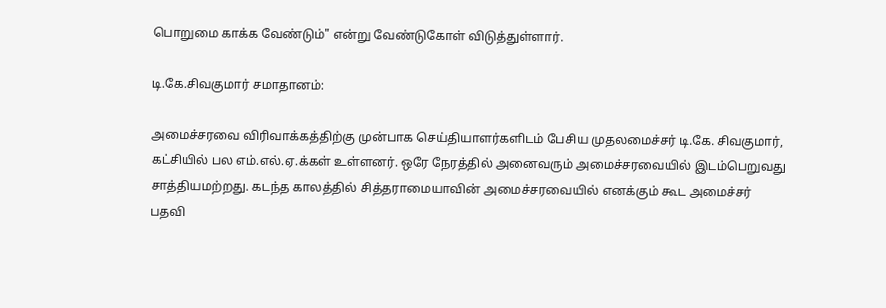பொறுமை காக்க வேண்டும்" என்று வேண்டுகோள் விடுத்துள்ளார்.

டி.கே.சிவகுமார் சமாதானம்:

அமைச்சரவை விரிவாக்கத்திற்கு முன்பாக செய்தியாளர்களிடம் பேசிய முதலமைச்சர் டி.கே. சிவகுமார், கட்சியில் பல எம்.எல்.ஏ.க்கள் உள்ளனர். ஒரே நேரத்தில் அனைவரும் அமைச்சரவையில் இடம்பெறுவது சாத்தியமற்றது. கடந்த காலத்தில் சித்தராமையாவின் அமைச்சரவையில் எனக்கும் கூட அமைச்சர் பதவி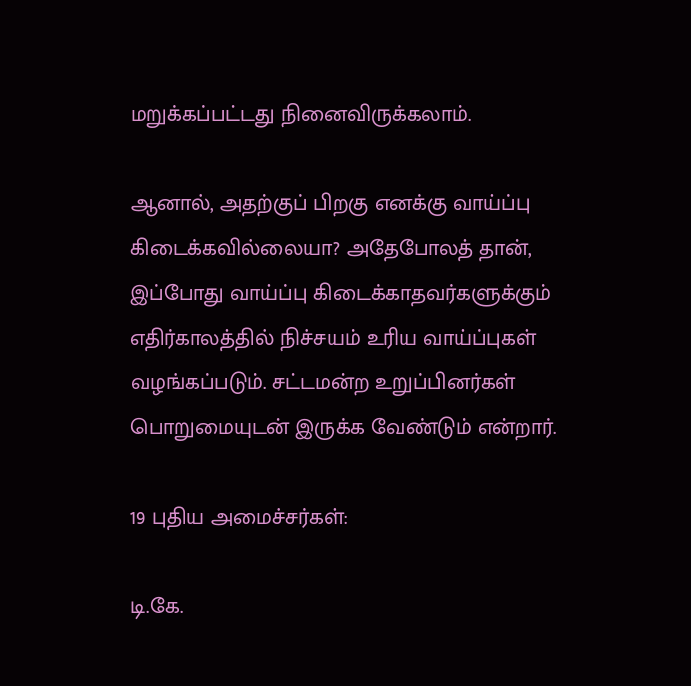மறுக்கப்பட்டது நினைவிருக்கலாம்.

ஆனால், அதற்குப் பிறகு எனக்கு வாய்ப்பு கிடைக்கவில்லையா? அதேபோலத் தான், இப்போது வாய்ப்பு கிடைக்காதவர்களுக்கும் எதிர்காலத்தில் நிச்சயம் உரிய வாய்ப்புகள் வழங்கப்படும். சட்டமன்ற உறுப்பினர்கள் பொறுமையுடன் இருக்க வேண்டும் என்றார்.

19 புதிய அமைச்சர்கள்:

டி.கே.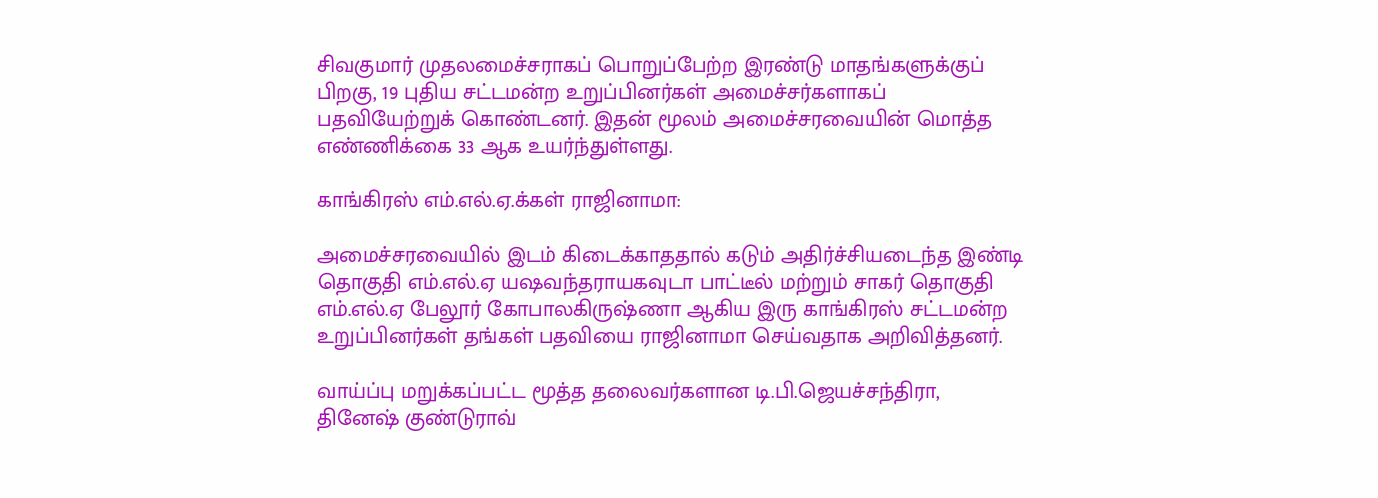சிவகுமார் முதலமைச்சராகப் பொறுப்பேற்ற இரண்டு மாதங்களுக்குப் பிறகு, 19 புதிய சட்டமன்ற உறுப்பினர்கள் அமைச்சர்களாகப் பதவியேற்றுக் கொண்டனர். இதன் மூலம் அமைச்சரவையின் மொத்த எண்ணிக்கை 33 ஆக உயர்ந்துள்ளது.

காங்கிரஸ் எம்.எல்.ஏ.க்கள் ராஜினாமா:

அமைச்சரவையில் இடம் கிடைக்காததால் கடும் அதிர்ச்சியடைந்த இண்டி தொகுதி எம்.எல்.ஏ யஷவந்தராயகவுடா பாட்டீல் மற்றும் சாகர் தொகுதி எம்.எல்.ஏ பேலூர் கோபாலகிருஷ்ணா ஆகிய இரு காங்கிரஸ் சட்டமன்ற உறுப்பினர்கள் தங்கள் பதவியை ராஜினாமா செய்வதாக அறிவித்தனர்.

வாய்ப்பு மறுக்கப்பட்ட மூத்த தலைவர்களான டி.பி.ஜெயச்சந்திரா, தினேஷ் குண்டுராவ்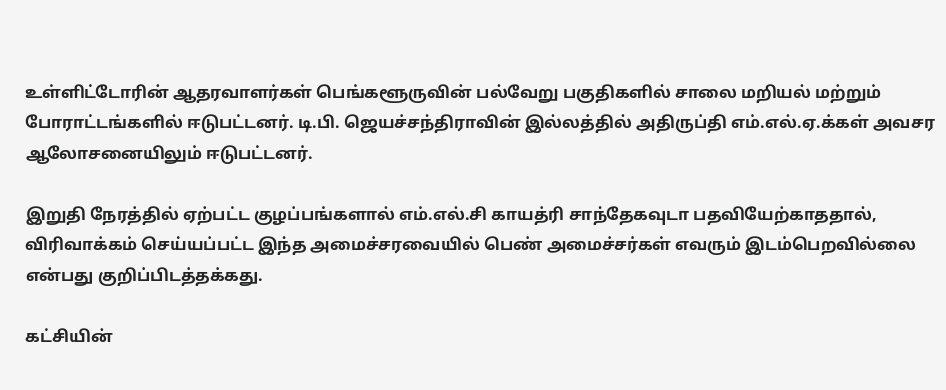உள்ளிட்டோரின் ஆதரவாளர்கள் பெங்களூருவின் பல்வேறு பகுதிகளில் சாலை மறியல் மற்றும் போராட்டங்களில் ஈடுபட்டனர். டி.பி. ஜெயச்சந்திராவின் இல்லத்தில் அதிருப்தி எம்.எல்.ஏ.க்கள் அவசர ஆலோசனையிலும் ஈடுபட்டனர்.

இறுதி நேரத்தில் ஏற்பட்ட குழப்பங்களால் எம்.எல்.சி காயத்ரி சாந்தேகவுடா பதவியேற்காததால், விரிவாக்கம் செய்யப்பட்ட இந்த அமைச்சரவையில் பெண் அமைச்சர்கள் எவரும் இடம்பெறவில்லை என்பது குறிப்பிடத்தக்கது.

கட்சியின்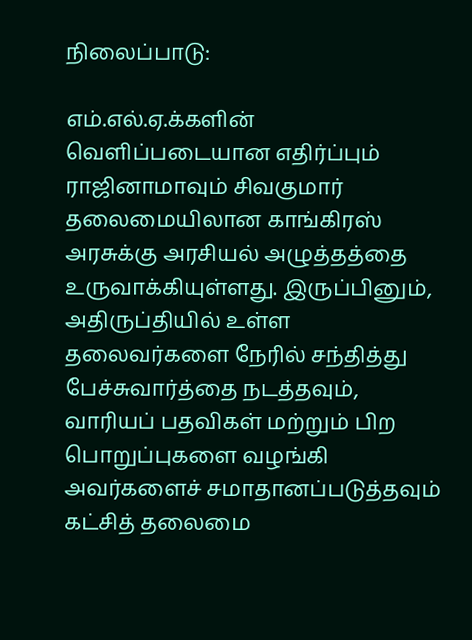நிலைப்பாடு:

எம்.எல்.ஏ.க்களின் வெளிப்படையான எதிர்ப்பும் ராஜினாமாவும் சிவகுமார் தலைமையிலான காங்கிரஸ் அரசுக்கு அரசியல் அழுத்தத்தை உருவாக்கியுள்ளது. இருப்பினும், அதிருப்தியில் உள்ள தலைவர்களை நேரில் சந்தித்து பேச்சுவார்த்தை நடத்தவும், வாரியப் பதவிகள் மற்றும் பிற பொறுப்புகளை வழங்கி அவர்களைச் சமாதானப்படுத்தவும் கட்சித் தலைமை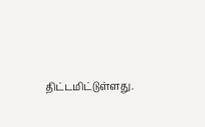திட்டமிட்டுள்ளது.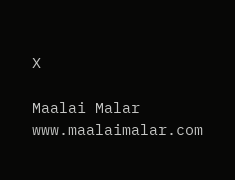X

Maalai Malar
www.maalaimalar.com